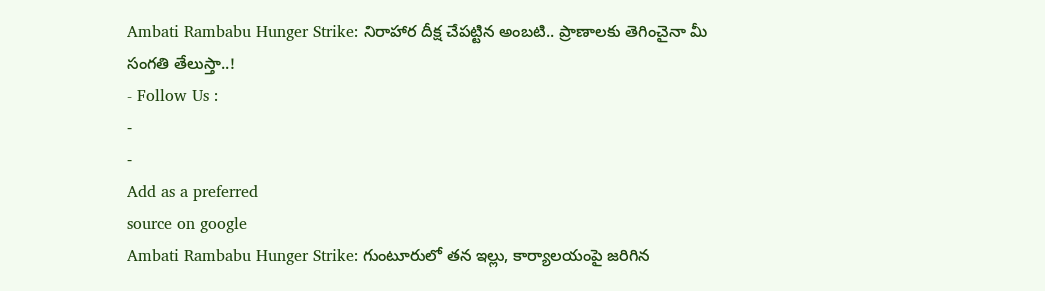Ambati Rambabu Hunger Strike: నిరాహార దీక్ష చేపట్టిన అంబటి.. ప్రాణాలకు తెగించైనా మీ సంగతి తేలుస్తా..!
- Follow Us :
-
-
Add as a preferred
source on google
Ambati Rambabu Hunger Strike: గుంటూరులో తన ఇల్లు, కార్యాలయంపై జరిగిన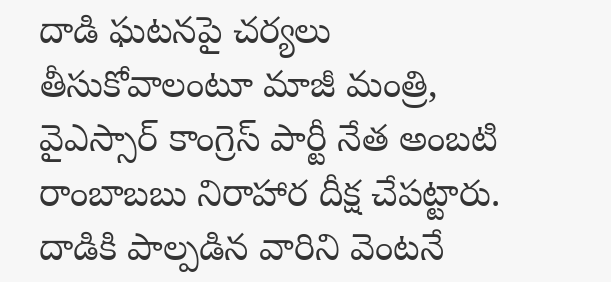దాడి ఘటనపై చర్యలు తీసుకోవాలంటూ మాజీ మంత్రి, వైఎస్సార్ కాంగ్రెస్ పార్టీ నేత అంబటి రాంబాబబు నిరాహార దీక్ష చేపట్టారు. దాడికి పాల్పడిన వారిని వెంటనే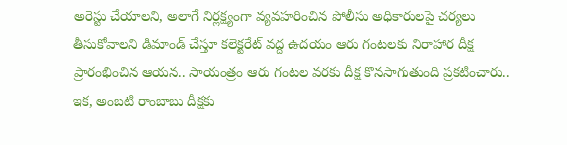అరెస్టు చేయాలని, అలాగే నిర్లక్ష్యంగా వ్యవహరించిన పోలీసు అధికారులపై చర్యలు తీసుకోవాలని డిమాండ్ చేస్తూ కలెక్టరేట్ వద్ద ఉదయం ఆరు గంటలకు నిరాహార దీక్ష ప్రారంభించిన ఆయన.. సాయంత్రం ఆరు గంటల వరకు దీక్ష కొనసాగుతుంది ప్రకటించారు.. ఇక, అంబటి రాంబాబు దీక్షకు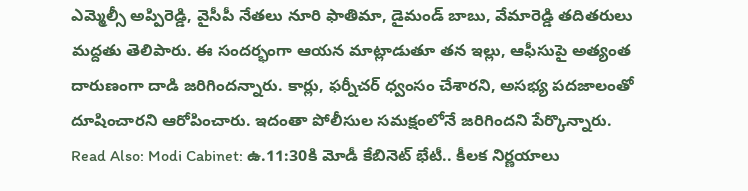ఎమ్మెల్సీ అప్పిరెడ్డి, వైసీపీ నేతలు నూరి ఫాతిమా, డైమండ్ బాబు, వేమారెడ్డి తదితరులు మద్దతు తెలిపారు. ఈ సందర్భంగా ఆయన మాట్లాడుతూ తన ఇల్లు, ఆఫీసుపై అత్యంత దారుణంగా దాడి జరిగిందన్నారు. కార్లు, ఫర్నీచర్ ధ్వంసం చేశారని, అసభ్య పదజాలంతో దూషించారని ఆరోపించారు. ఇదంతా పోలీసుల సమక్షంలోనే జరిగిందని పేర్కొన్నారు.
Read Also: Modi Cabinet: ఉ.11:30కి మోడీ కేబినెట్ భేటీ.. కీలక నిర్ణయాలు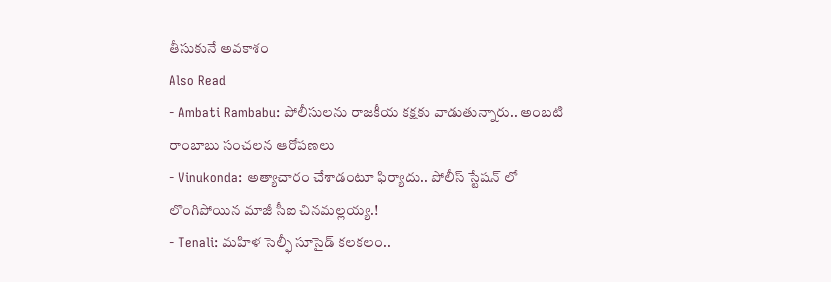తీసుకునే అవకాశం
Also Read
- Ambati Rambabu: పోలీసులను రాజకీయ కక్షకు వాడుతున్నారు.. అంబటి రాంబాబు సంచలన ఆరోపణలు
- Vinukonda: అత్యాచారం చేశాడంటూ ఫిర్యాదు.. పోలీస్ స్టేషన్ లో లొంగిపోయిన మాజీ సీఐ చినమల్లయ్య.!
- Tenali: మహిళ సెల్ఫీ సూసైడ్ కలకలం..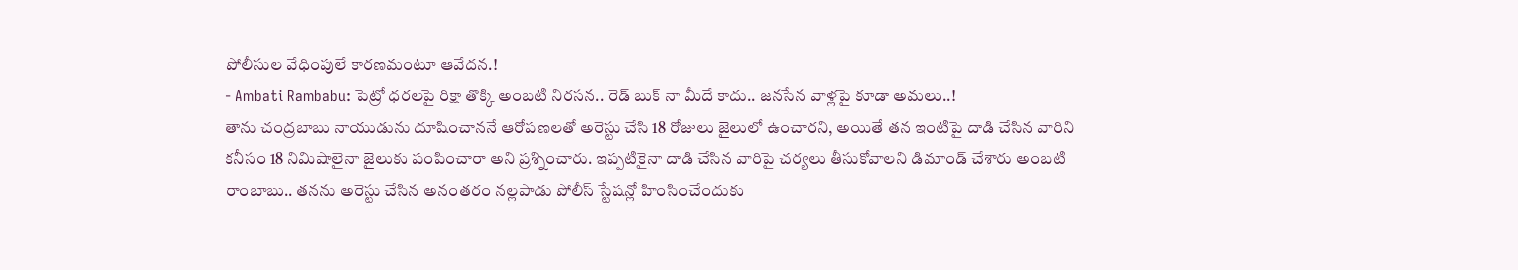పోలీసుల వేధింపులే కారణమంటూ ఆవేదన.!
- Ambati Rambabu: పెట్రో ధరలపై రిక్షా తొక్కి అంబటి నిరసన.. రెడ్ బుక్ నా మీదే కాదు.. జనసేన వాళ్లపై కూడా అమలు..!
తాను చంద్రబాబు నాయుడును దూషించాననే ఆరోపణలతో అరెస్టు చేసి 18 రోజులు జైలులో ఉంచారని, అయితే తన ఇంటిపై దాడి చేసిన వారిని కనీసం 18 నిమిషాలైనా జైలుకు పంపించారా అని ప్రశ్నించారు. ఇప్పటికైనా దాడి చేసిన వారిపై చర్యలు తీసుకోవాలని డిమాండ్ చేశారు అంబటి రాంబాబు.. తనను అరెస్టు చేసిన అనంతరం నల్లపాడు పోలీస్ స్టేషన్లో హింసించేందుకు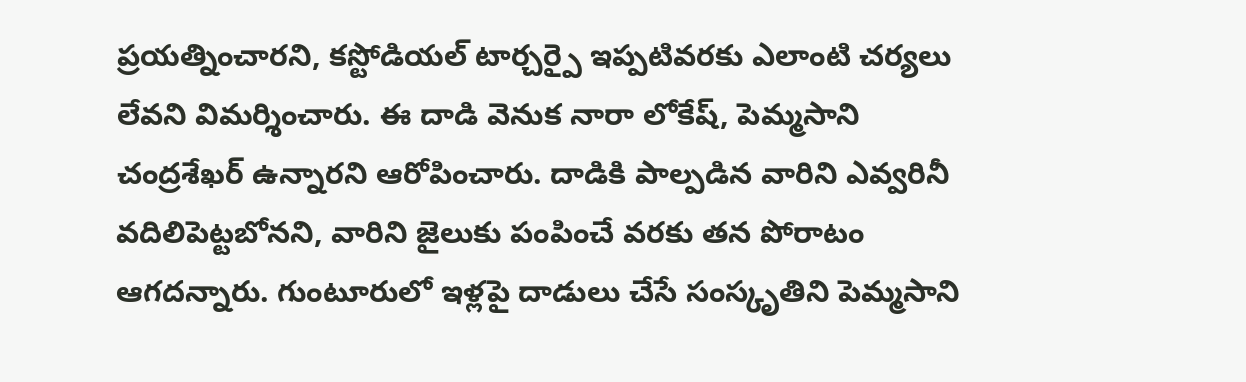ప్రయత్నించారని, కస్టోడియల్ టార్చర్పై ఇప్పటివరకు ఎలాంటి చర్యలు లేవని విమర్శించారు. ఈ దాడి వెనుక నారా లోకేష్, పెమ్మసాని చంద్రశేఖర్ ఉన్నారని ఆరోపించారు. దాడికి పాల్పడిన వారిని ఎవ్వరినీ వదిలిపెట్టబోనని, వారిని జైలుకు పంపించే వరకు తన పోరాటం ఆగదన్నారు. గుంటూరులో ఇళ్లపై దాడులు చేసే సంస్కృతిని పెమ్మసాని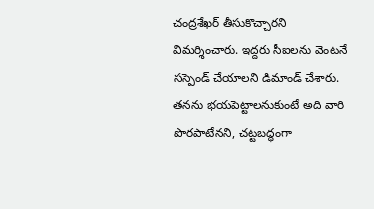చంద్రశేఖర్ తీసుకొచ్చారని విమర్శించారు. ఇద్దరు సీఐలను వెంటనే సస్పెండ్ చేయాలని డిమాండ్ చేశారు.
తనను భయపెట్టాలనుకుంటే అది వారి పొరపాటేనని, చట్టబద్ధంగా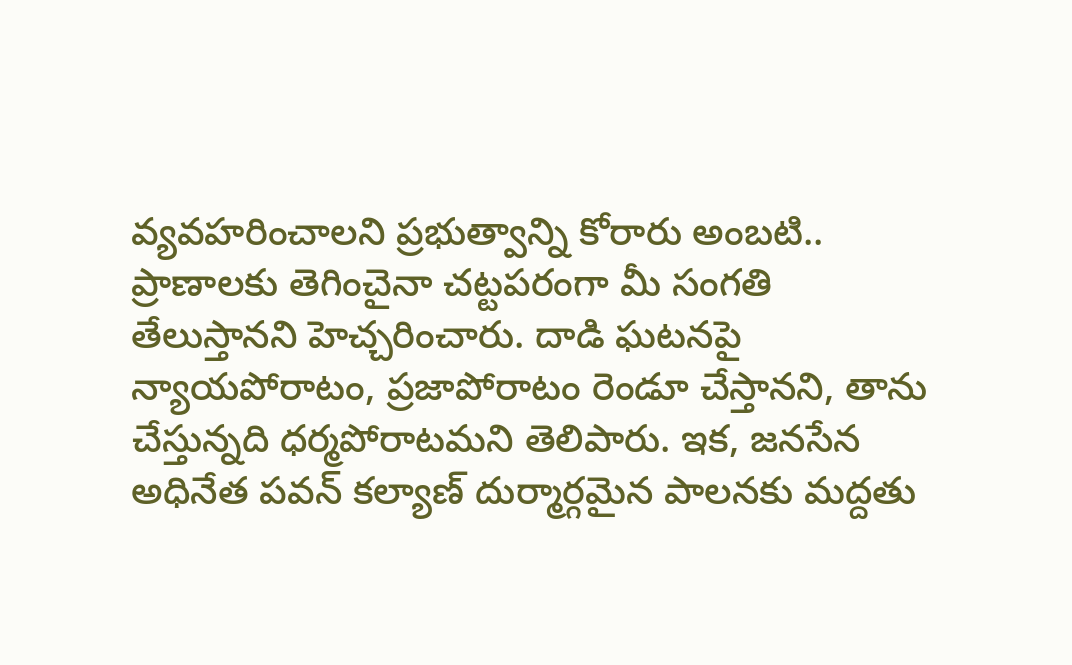వ్యవహరించాలని ప్రభుత్వాన్ని కోరారు అంబటి.. ప్రాణాలకు తెగించైనా చట్టపరంగా మీ సంగతి తేలుస్తానని హెచ్చరించారు. దాడి ఘటనపై న్యాయపోరాటం, ప్రజాపోరాటం రెండూ చేస్తానని, తాను చేస్తున్నది ధర్మపోరాటమని తెలిపారు. ఇక, జనసేన అధినేత పవన్ కల్యాణ్ దుర్మార్గమైన పాలనకు మద్దతు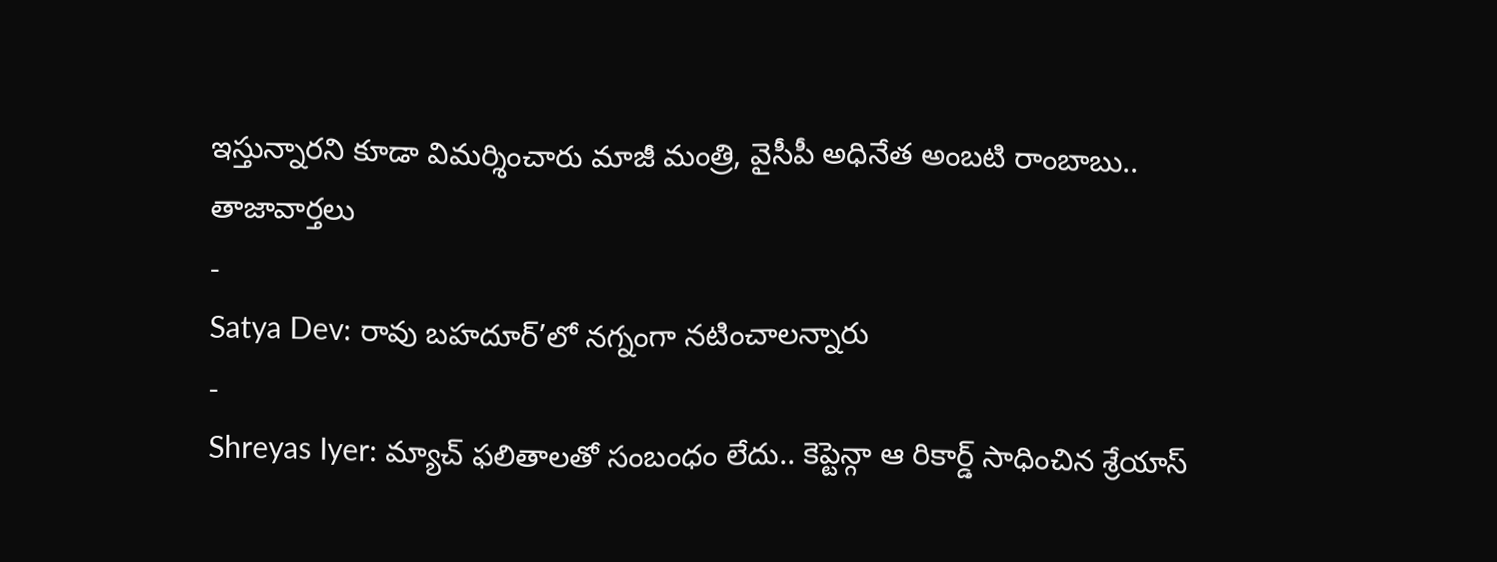ఇస్తున్నారని కూడా విమర్శించారు మాజీ మంత్రి, వైసీపీ అధినేత అంబటి రాంబాబు..
తాజావార్తలు
-
Satya Dev: రావు బహదూర్’లో నగ్నంగా నటించాలన్నారు
-
Shreyas Iyer: మ్యాచ్ ఫలితాలతో సంబంధం లేదు.. కెప్టెన్గా ఆ రికార్డ్ సాధించిన శ్రేయాస్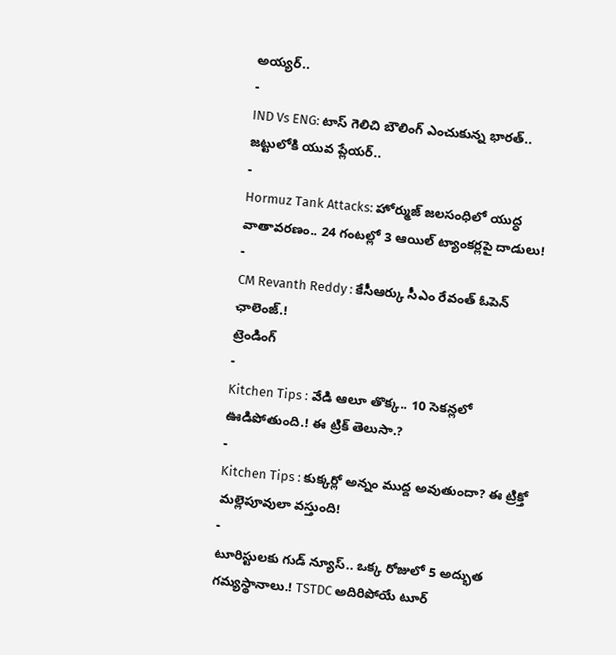అయ్యర్..
-
IND Vs ENG: టాస్ గెలిచి బౌలింగ్ ఎంచుకున్న భారత్.. జట్టులోకి యువ ప్లేయర్..
-
Hormuz Tank Attacks: హోర్ముజ్ జలసంధిలో యుద్ధ వాతావరణం.. 24 గంటల్లో 3 ఆయిల్ ట్యాంకర్లపై దాడులు!
-
CM Revanth Reddy : కేసీఆర్కు సీఎం రేవంత్ ఓపెన్ ఛాలెంజ్.!
ట్రెండింగ్
-
Kitchen Tips : వేడి ఆలూ తొక్క.. 10 సెకన్లలో ఊడిపోతుంది.! ఈ ట్రిక్ తెలుసా.?
-
Kitchen Tips : కుక్కర్లో అన్నం ముద్ద అవుతుందా? ఈ ట్రిక్తో మల్లెపూవులా వస్తుంది!
-
టూరిస్టులకు గుడ్ న్యూస్.. ఒక్క రోజులో 5 అద్భుత గమ్యస్థానాలు.! TSTDC అదిరిపోయే టూర్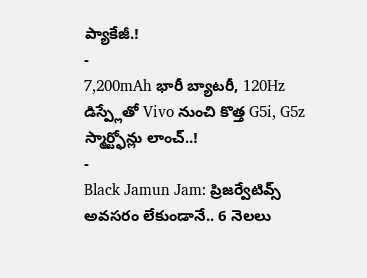ప్యాకేజీ.!
-
7,200mAh భారీ బ్యాటరీ, 120Hz డిస్ప్లేతో Vivo నుంచి కొత్త G5i, G5z స్మార్ట్ఫోన్లు లాంచ్..!
-
Black Jamun Jam: ప్రిజర్వేటివ్స్ అవసరం లేకుండానే.. 6 నెలలు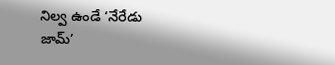నిల్వ ఉండే ‘నేరేడు జామ్’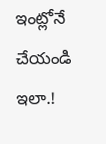ఇంట్లోనే చేయండి ఇలా.!